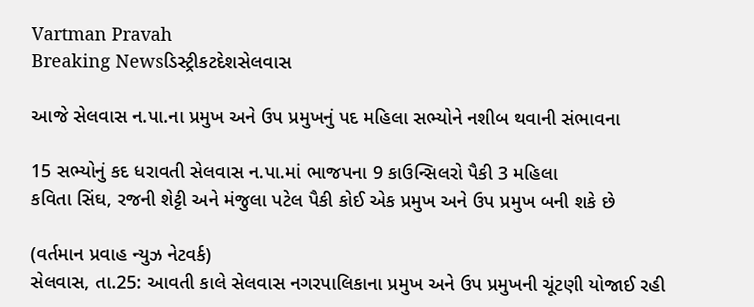Vartman Pravah
Breaking Newsડિસ્ટ્રીકટદેશસેલવાસ

આજે સેલવાસ ન.પા.ના પ્રમુખ અને ઉપ પ્રમુખનું પદ મહિલા સભ્‍યોને નશીબ થવાની સંભાવના

15 સભ્‍યોનું કદ ધરાવતી સેલવાસ ન.પા.માં ભાજપના 9 કાઉન્‍સિલરો પૈકી 3 મહિલા
કવિતા સિંઘ, રજની શેટ્ટી અને મંજુલા પટેલ પૈકી કોઈ એક પ્રમુખ અને ઉપ પ્રમુખ બની શકે છે

(વર્તમાન પ્રવાહ ન્‍યુઝ નેટવર્ક)
સેલવાસ, તા.25: આવતી કાલે સેલવાસ નગરપાલિકાના પ્રમુખ અને ઉપ પ્રમુખની ચૂંટણી યોજાઈ રહી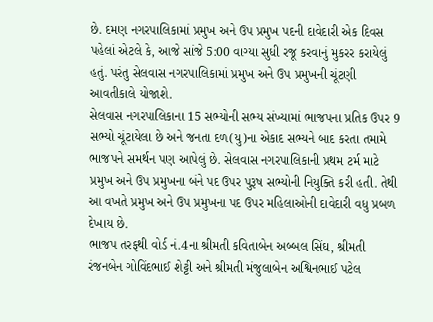છે. દમણ નગરપાલિકામાં પ્રમુખ અને ઉપ પ્રમુખ પદની દાવેદારી એક દિવસ પહેલાં એટલે કે, આજે સાંજે 5:00 વાગ્‍યા સુધી રજૂ કરવાનું મુકરર કરાયેલું હતું. પરંતુ સેલવાસ નગરપાલિકામાં પ્રમુખ અને ઉપ પ્રમુખની ચૂંટણી આવતીકાલે યોજાશે.
સેલવાસ નગરપાલિકાના 15 સભ્‍યોની સભ્‍ય સંખ્‍યામાં ભાજપના પ્રતિક ઉપર 9 સભ્‍યો ચૂંટાયેલા છે અને જનતા દળ(યુ)ના એકાદ સભ્‍યને બાદ કરતા તમામે ભાજપને સમર્થન પણ આપેલું છે. સેલવાસ નગરપાલિકાની પ્રથમ ટર્મ માટે પ્રમુખ અને ઉપ પ્રમુખના બંને પદ ઉપર પુરૂષ સભ્‍યોની નિયુક્‍તિ કરી હતી. તેથી આ વખતે પ્રમુખ અને ઉપ પ્રમુખના પદ ઉપર મહિલાઓની દાવેદારી વધુ પ્રબળ દેખાય છે.
ભાજપ તરફથી વોર્ડ નં.4ના શ્રીમતી કવિતાબેન અબ્‍બલ સિંઘ, શ્રીમતી રંજનબેન ગોવિંદભાઈ શેટ્ટી અને શ્રીમતી મંજુલાબેન અશ્વિનભાઈ પટેલ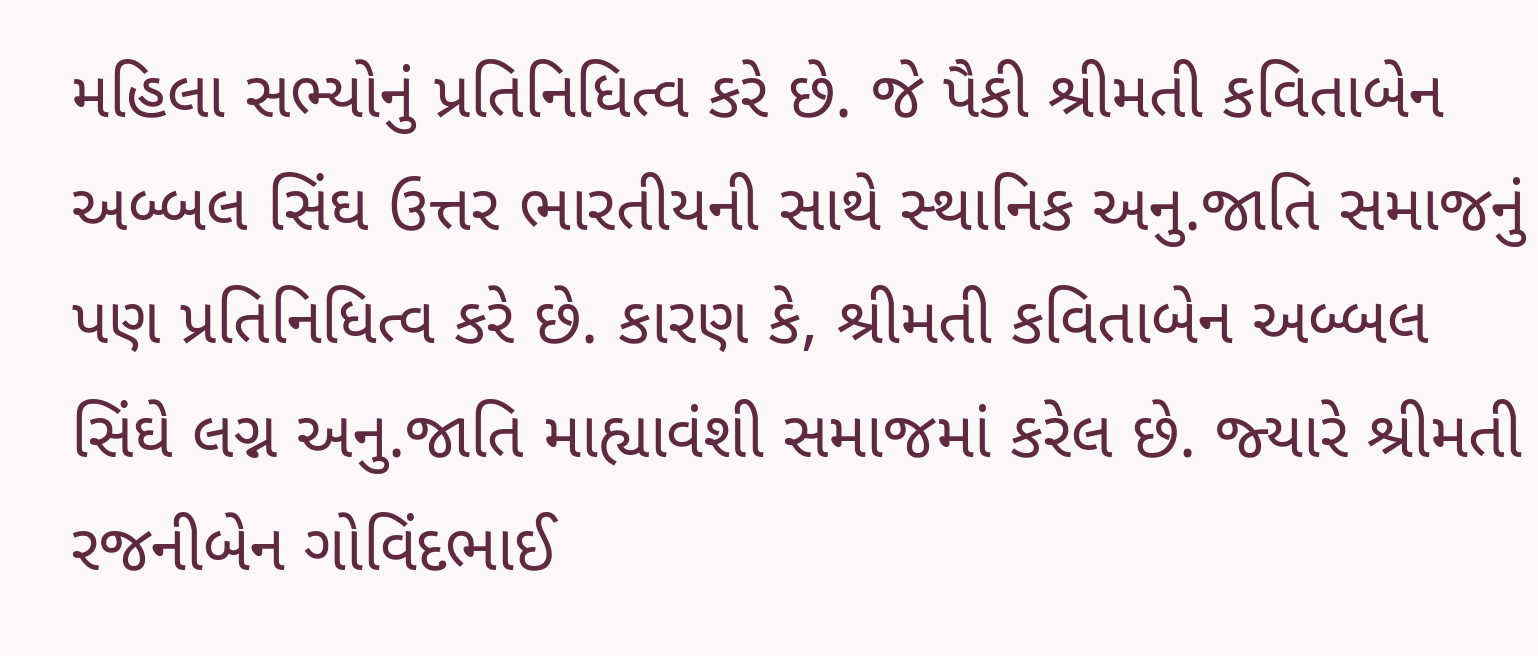મહિલા સભ્‍યોનું પ્રતિનિધિત્‍વ કરે છે. જે પૈકી શ્રીમતી કવિતાબેન અબ્‍બલ સિંઘ ઉત્તર ભારતીયની સાથે સ્‍થાનિક અનુ.જાતિ સમાજનું પણ પ્રતિનિધિત્‍વ કરે છે. કારણ કે, શ્રીમતી કવિતાબેન અબ્‍બલ સિંઘે લગ્ન અનુ.જાતિ માહ્યાવંશી સમાજમાં કરેલ છે. જ્‍યારે શ્રીમતી રજનીબેન ગોવિંદભાઈ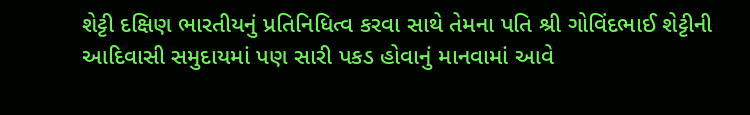શેટ્ટી દક્ષિણ ભારતીયનું પ્રતિનિધિત્‍વ કરવા સાથે તેમના પતિ શ્રી ગોવિંદભાઈ શેટ્ટીની આદિવાસી સમુદાયમાં પણ સારી પકડ હોવાનું માનવામાં આવે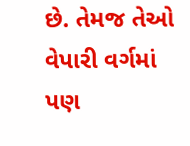છે. તેમજ તેઓ વેપારી વર્ગમાં પણ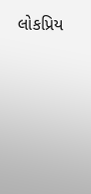લોકપ્રિય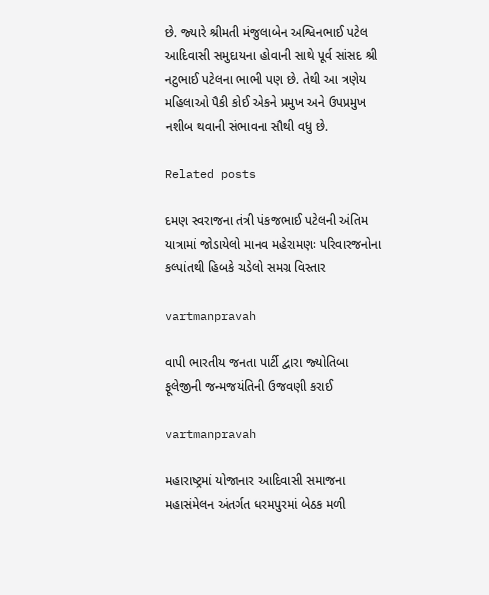છે. જ્‍યારે શ્રીમતી મંજુલાબેન અશ્વિનભાઈ પટેલ આદિવાસી સમુદાયના હોવાની સાથે પૂર્વ સાંસદ શ્રી નટુભાઈ પટેલના ભાભી પણ છે. તેથી આ ત્રણેય મહિલાઓ પૈકી કોઈ એકને પ્રમુખ અને ઉપપ્રમુખ નશીબ થવાની સંભાવના સૌથી વધુ છે.

Related posts

દમણ સ્‍વરાજના તંત્રી પંકજભાઈ પટેલની અંતિમ યાત્રામાં જોડાયેલો માનવ મહેરામણઃ પરિવારજનોના કલ્‍પાંતથી હિબકે ચડેલો સમગ્ર વિસ્‍તાર

vartmanpravah

વાપી ભારતીય જનતા પાર્ટી દ્વારા જ્‍યોતિબા ફૂલેજીની જન્‍મજયંતિની ઉજવણી કરાઈ

vartmanpravah

મહારાષ્‍ટ્રમાં યોજાનાર આદિવાસી સમાજના મહાસંમેલન અંતર્ગત ધરમપુરમાં બેઠક મળી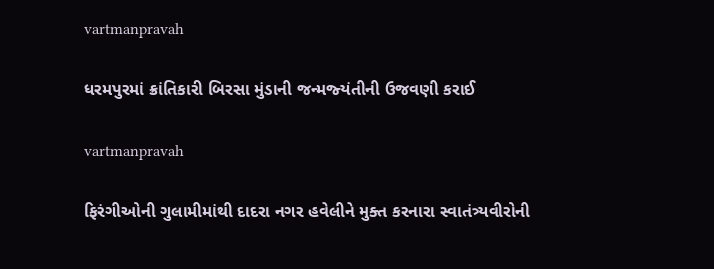vartmanpravah

ધરમપુરમાં ક્રાંતિકારી બિરસા મુંડાની જન્‍મજ્‍યંતીની ઉજવણી કરાઈ

vartmanpravah

ફિરંગીઓની ગુલામીમાંથી દાદરા નગર હવેલીને મુક્‍ત કરનારા સ્‍વાતંત્ર્યવીરોની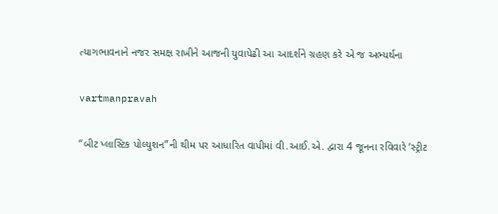ત્‍યાગભાવનાને નજર સમક્ષ રાખીને આજની યુવાપેઢી આ આદર્શને ગ્રહણ કરે એ જ અભ્‍યર્થના

vartmanpravah

‘‘બીટ પ્‍લાસ્‍ટિક પોલ્‍યુશન”ની થીમ પર આધારિત વાપીમાં વી.આઈ.એ. દ્વારા 4 જૂનના રવિવારે ‘સ્‍ટ્રીટ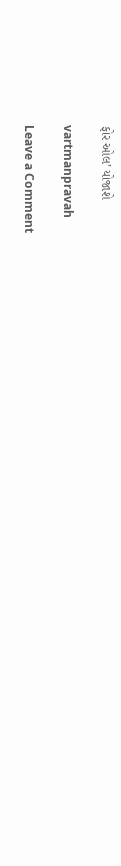ફોર ઓલ’ યોજાશે

vartmanpravah

Leave a Comment